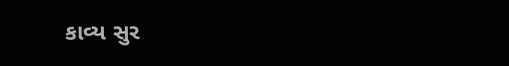કાવ્ય સુર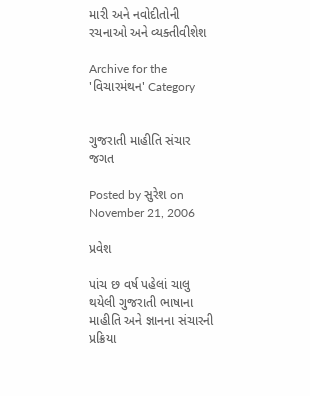મારી અને નવોદીતોની રચનાઓ અને વ્યક્તીવીશેશ

Archive for the 'વિચારમંથન' Category


ગુજરાતી માહીતિ સંચાર જગત

Posted by સુરેશ on November 21, 2006

પ્રવેશ

પાંચ છ વર્ષ પહેલાં ચાલુ થયેલી ગુજરાતી ભાષાના માહીતિ અને જ્ઞાનના સંચારની પ્રક્રિયા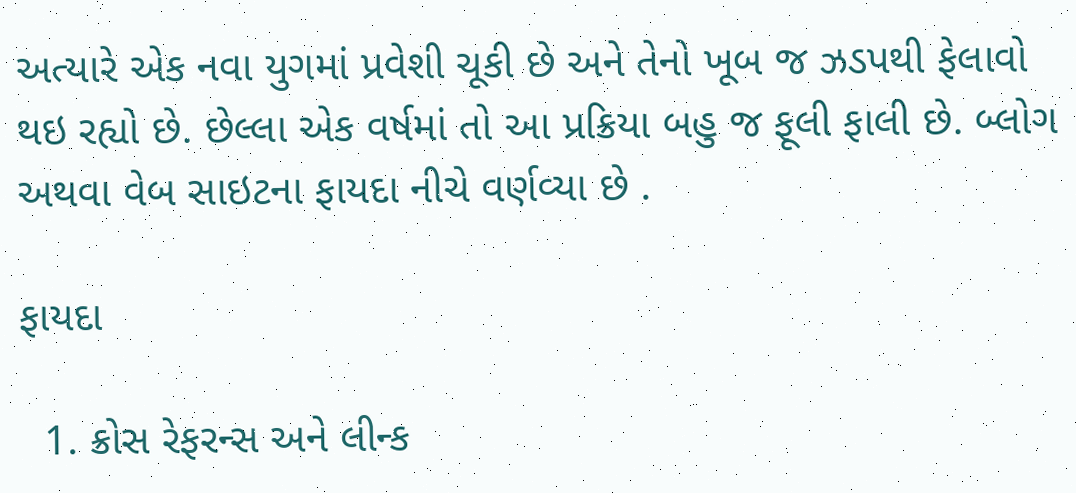અત્યારે એક નવા યુગમાં પ્રવેશી ચૂકી છે અને તેનો ખૂબ જ ઝડપથી ફેલાવો થઇ રહ્યો છે. છેલ્લા એક વર્ષમાં તો આ પ્રક્રિયા બહુ જ ફૂલી ફાલી છે. બ્લોગ અથવા વેબ સાઇટના ફાયદા નીચે વર્ણવ્યા છે .

ફાયદા

  1. ક્રોસ રેફરન્સ અને લીન્ક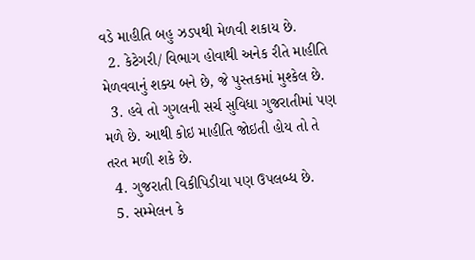વડે માહીતિ બહુ ઝડપથી મેળવી શકાય છે.
  2. કેટેગરી/ વિભાગ હોવાથી અનેક રીતે માહીતિ મેળવવાનું શક્ય બને છે, જે પુસ્તકમાં મુશ્કેલ છે.
  3. હવે તો ગુગલની સર્ચ સુવિધા ગુજરાતીમાં પણ મળે છે. આથી કોઇ માહીતિ જોઇતી હોય તો તે તરત મળી શકે છે.
  4. ગુજરાતી વિકીપિડીયા પણ ઉપલબ્ધ છે.
  5. સમ્મેલન કે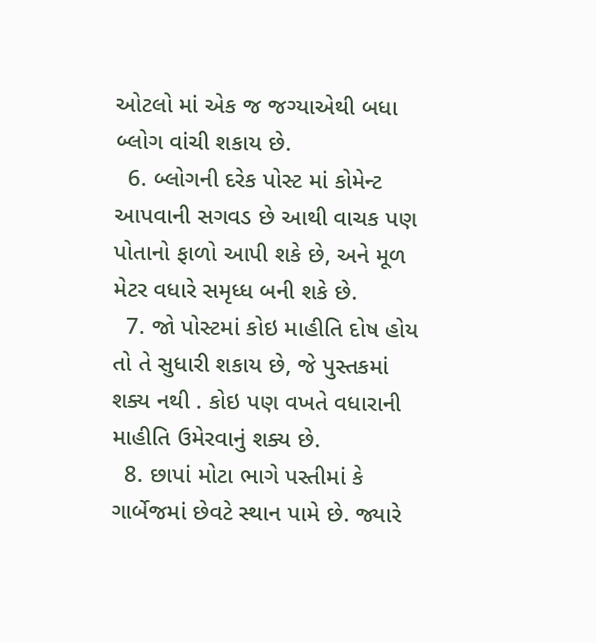ઓટલો માં એક જ જગ્યાએથી બધા બ્લોગ વાંચી શકાય છે.
  6. બ્લોગની દરેક પોસ્ટ માં કોમેન્ટ આપવાની સગવડ છે આથી વાચક પણ પોતાનો ફાળો આપી શકે છે, અને મૂળ મેટર વધારે સમૃધ્ધ બની શકે છે.
  7. જો પોસ્ટમાં કોઇ માહીતિ દોષ હોય તો તે સુધારી શકાય છે, જે પુસ્તકમાં શક્ય નથી . કોઇ પણ વખતે વધારાની માહીતિ ઉમેરવાનું શક્ય છે.
  8. છાપાં મોટા ભાગે પસ્તીમાં કે ગાર્બેજમાં છેવટે સ્થાન પામે છે. જ્યારે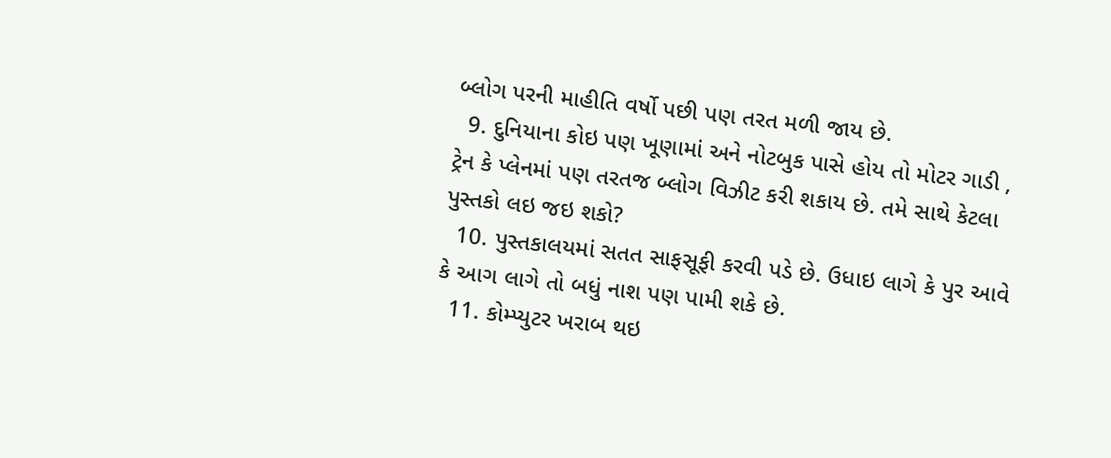બ્લોગ પરની માહીતિ વર્ષો પછી પણ તરત મળી જાય છે.
  9. દુનિયાના કોઇ પણ ખૂણામાં અને નોટબુક પાસે હોય તો મોટર ગાડી , ટ્રેન કે પ્લેનમાં પણ તરતજ બ્લોગ વિઝીટ કરી શકાય છે. તમે સાથે કેટલા પુસ્તકો લઇ જઇ શકો?
  10. પુસ્તકાલયમાં સતત સાફસૂફી કરવી પડે છે. ઉધાઇ લાગે કે પુર આવે કે આગ લાગે તો બધું નાશ પણ પામી શકે છે.
  11. કોમ્પ્યુટર ખરાબ થઇ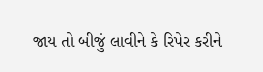જાય તો બીજું લાવીને કે રિપેર કરીને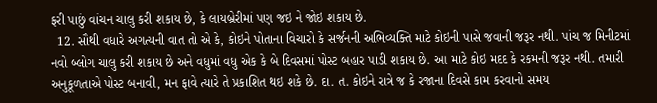ફરી પાછું વાંચન ચાલુ કરી શકાય છે, કે લાયબ્રેરીમાં પણ જઇ ને જોઇ શકાય છે.
  12. સૌથી વધારે અગત્યની વાત તો એ કે, કોઇને પોતાના વિચારો કે સર્જનની અભિવ્યક્તિ માટે કોઇની પાસે જવાની જરૂર નથી. પાંચ જ મિનીટમાં નવો બ્લોગ ચાલુ કરી શકાય છે અને વધુમાં વધુ એક કે બે દિવસમાં પોસ્ટ બહાર પાડી શકાય છે. આ માટે કોઇ મદદ કે રકમની જરૂર નથી. તમારી અનુકૂળતાએ પોસ્ટ બનાવી, મન ફાવે ત્યારે તે પ્રકાશિત થઇ શકે છે. દા. ત. કોઇને રાત્રે જ કે રજાના દિવસે કામ કરવાનો સમય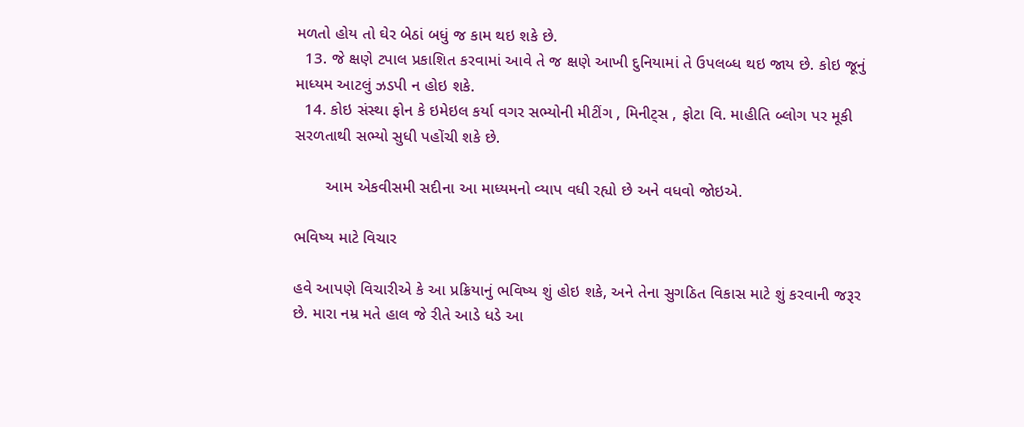મળતો હોય તો ઘેર બેઠાં બધું જ કામ થઇ શકે છે.
  13. જે ક્ષણે ટપાલ પ્રકાશિત કરવામાં આવે તે જ ક્ષણે આખી દુનિયામાં તે ઉપલબ્ધ થઇ જાય છે. કોઇ જૂનું માધ્યમ આટલું ઝડપી ન હોઇ શકે.
  14. કોઇ સંસ્થા ફોન કે ઇમેઇલ કર્યા વગર સભ્યોની મીટીંગ , મિનીટ્સ , ફોટા વિ. માહીતિ બ્લોગ પર મૂકી સરળતાથી સભ્યો સુધી પહોંચી શકે છે.

       આમ એકવીસમી સદીના આ માધ્યમનો વ્યાપ વધી રહ્યો છે અને વધવો જોઇએ.

ભવિષ્ય માટે વિચાર

હવે આપણે વિચારીએ કે આ પ્રક્રિયાનું ભવિષ્ય શું હોઇ શકે, અને તેના સુગઠિત વિકાસ માટે શું કરવાની જરૂર છે. મારા નમ્ર મતે હાલ જે રીતે આડે ધડે આ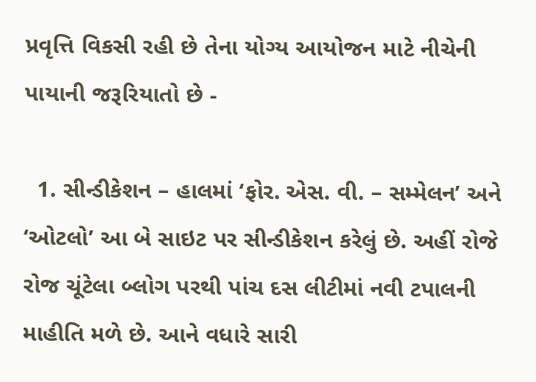પ્રવૃત્તિ વિકસી રહી છે તેના યોગ્ય આયોજન માટે નીચેની પાયાની જરૂરિયાતો છે -

  1. સીન્ડીકેશન – હાલમાં ‘ફોર. એસ. વી. – સમ્મેલન’ અને ‘ઓટલો’ આ બે સાઇટ પર સીન્ડીકેશન કરેલું છે. અહીં રોજે રોજ ચૂંટેલા બ્લોગ પરથી પાંચ દસ લીટીમાં નવી ટપાલની માહીતિ મળે છે. આને વધારે સારી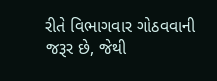રીતે વિભાગવાર ગોઠવવાની જરૂર છે, જેથી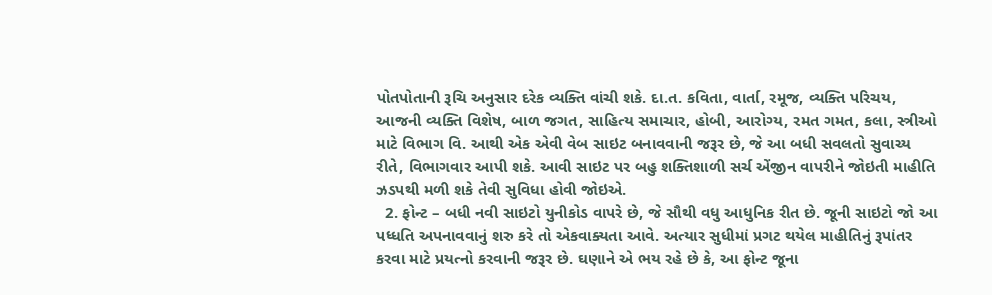પોતપોતાની રૂચિ અનુસાર દરેક વ્યક્તિ વાંચી શકે. દા.ત. કવિતા, વાર્તા, રમૂજ, વ્યક્તિ પરિચય, આજની વ્યક્તિ વિશેષ, બાળ જગત, સાહિત્ય સમાચાર, હોબી, આરોગ્ય, રમત ગમત, કલા, સ્ત્રીઓ માટે વિભાગ વિ. આથી એક એવી વેબ સાઇટ બનાવવાની જરૂર છે, જે આ બધી સવલતો સુવાચ્ય રીતે, વિભાગવાર આપી શકે. આવી સાઇટ પર બહુ શક્તિશાળી સર્ચ એંજીન વાપરીને જોઇતી માહીતિ ઝડપથી મળી શકે તેવી સુવિધા હોવી જોઇએ.
  2. ફોન્ટ – બધી નવી સાઇટો યુનીકોડ વાપરે છે, જે સૌથી વધુ આધુનિક રીત છે. જૂની સાઇટો જો આ પધ્ધતિ અપનાવવાનું શરુ કરે તો એકવાક્યતા આવે. અત્યાર સુધીમાં પ્રગટ થયેલ માહીતિનું રૂપાંતર કરવા માટે પ્રયત્નો કરવાની જરૂર છે. ઘણાને એ ભય રહે છે કે, આ ફોન્ટ જૂના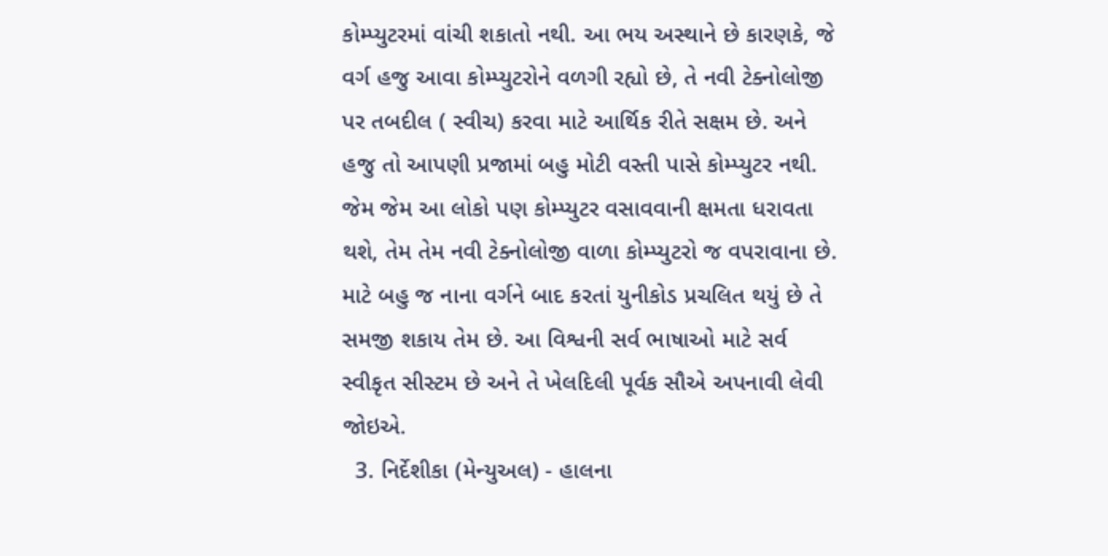કોમ્પ્યુટરમાં વાંચી શકાતો નથી. આ ભય અસ્થાને છે કારણકે, જે વર્ગ હજુ આવા કોમ્પ્યુટરોને વળગી રહ્યો છે, તે નવી ટેક્નોલોજી પર તબદીલ ( સ્વીચ) કરવા માટે આર્થિક રીતે સક્ષમ છે. અને હજુ તો આપણી પ્રજામાં બહુ મોટી વસ્તી પાસે કોમ્પ્યુટર નથી. જેમ જેમ આ લોકો પણ કોમ્પ્યુટર વસાવવાની ક્ષમતા ધરાવતા થશે, તેમ તેમ નવી ટેક્નોલોજી વાળા કોમ્પ્યુટરો જ વપરાવાના છે. માટે બહુ જ નાના વર્ગને બાદ કરતાં યુનીકોડ પ્રચલિત થયું છે તે સમજી શકાય તેમ છે. આ વિશ્વની સર્વ ભાષાઓ માટે સર્વ સ્વીકૃત સીસ્ટમ છે અને તે ખેલદિલી પૂર્વક સૌએ અપનાવી લેવી જોઇએ.
  3. નિર્દેશીકા (મેન્યુઅલ) - હાલના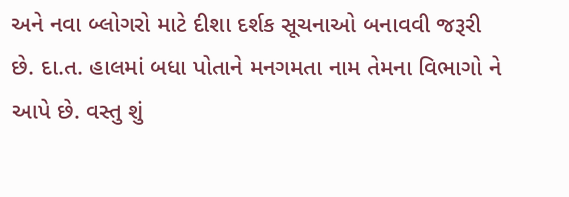અને નવા બ્લોગરો માટે દીશા દર્શક સૂચનાઓ બનાવવી જરૂરી છે. દા.ત. હાલમાં બધા પોતાને મનગમતા નામ તેમના વિભાગો ને આપે છે. વસ્તુ શું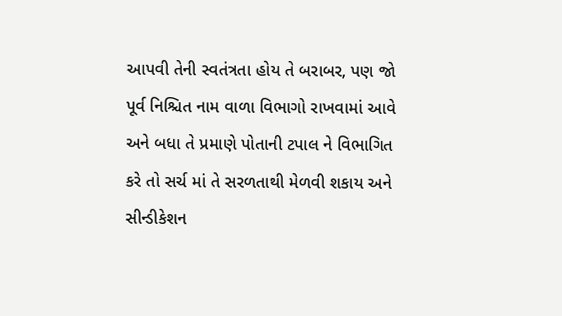આપવી તેની સ્વતંત્રતા હોય તે બરાબર, પણ જો પૂર્વ નિશ્ચિત નામ વાળા વિભાગો રાખવામાં આવે અને બધા તે પ્રમાણે પોતાની ટપાલ ને વિભાગિત કરે તો સર્ચ માં તે સરળતાથી મેળવી શકાય અને સીન્ડીકેશન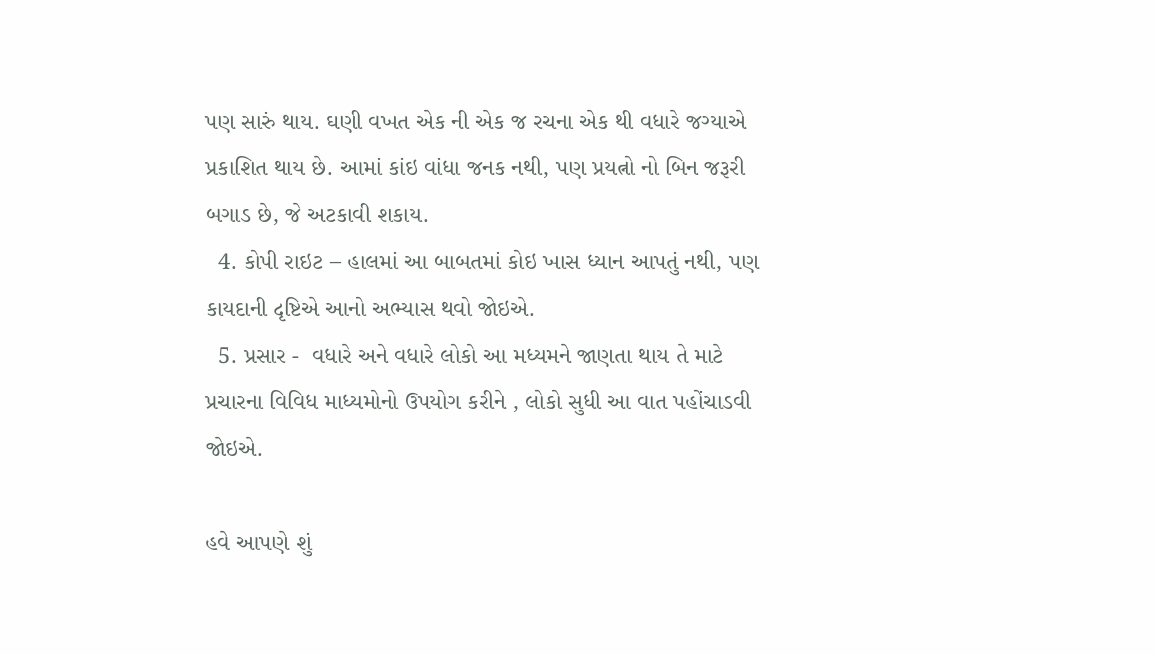પણ સારું થાય. ઘણી વખત એક ની એક જ રચના એક થી વધારે જગ્યાએ પ્રકાશિત થાય છે. આમાં કાંઇ વાંધા જનક નથી, પણ પ્રયત્નો નો બિન જરૂરી બગાડ છે, જે અટકાવી શકાય.
  4. કોપી રાઇટ – હાલમાં આ બાબતમાં કોઇ ખાસ ધ્યાન આપતું નથી, પણ કાયદાની દૃષ્ટિએ આનો અભ્યાસ થવો જોઇએ.
  5. પ્રસાર -  વધારે અને વધારે લોકો આ મધ્યમને જાણતા થાય તે માટે પ્રચારના વિવિધ માધ્યમોનો ઉપયોગ કરીને , લોકો સુધી આ વાત પહોંચાડવી જોઇએ.

હવે આપણે શું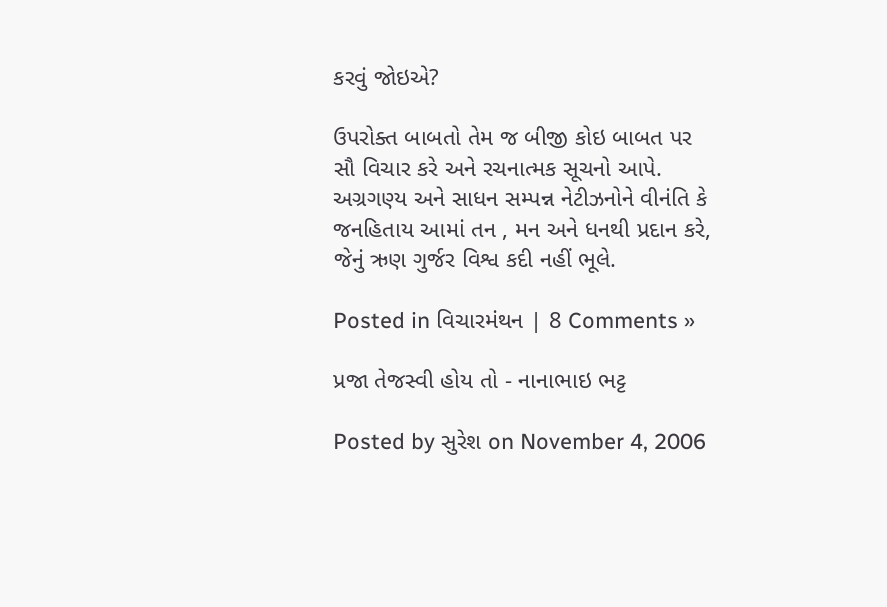કરવું જોઇએ?

ઉપરોક્ત બાબતો તેમ જ બીજી કોઇ બાબત પર સૌ વિચાર કરે અને રચનાત્મક સૂચનો આપે. અગ્રગણ્ય અને સાધન સમ્પન્ન નેટીઝનોને વીનંતિ કે જનહિતાય આમાં તન , મન અને ધનથી પ્રદાન કરે, જેનું ઋણ ગુર્જર વિશ્વ કદી નહીં ભૂલે.

Posted in વિચારમંથન | 8 Comments »

પ્રજા તેજસ્વી હોય તો - નાનાભાઇ ભટ્ટ

Posted by સુરેશ on November 4, 2006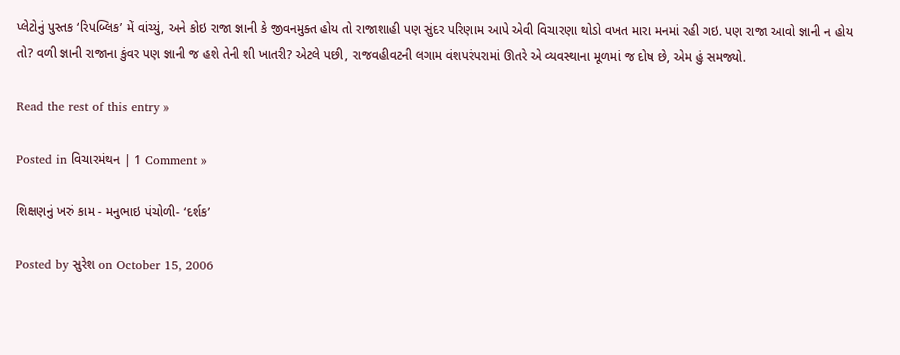પ્લેટોનું પુસ્તક ‘રિપબ્લિક’ મેં વાંચ્યું, અને કોઇ રાજા જ્ઞાની કે જીવનમુક્ત હોય તો રાજાશાહી પણ સુંદર પરિણામ આપે એવી વિચારણા થોડો વખત મારા મનમાં રહી ગઇ. પણ રાજા આવો જ્ઞાની ન હોય તો? વળી જ્ઞાની રાજાના કુંવર પણ જ્ઞાની જ હશે તેની શી ખાતરી? એટલે પછી, રાજવહીવટની લગામ વંશપરંપરામાં ઊતરે એ વ્યવસ્થાના મૂળમાં જ દોષ છે, એમ હું સમજ્યો.

Read the rest of this entry »

Posted in વિચારમંથન | 1 Comment »

શિક્ષણનું ખરું કામ - મનુભાઇ પંચોળી- ‘દર્શક’

Posted by સુરેશ on October 15, 2006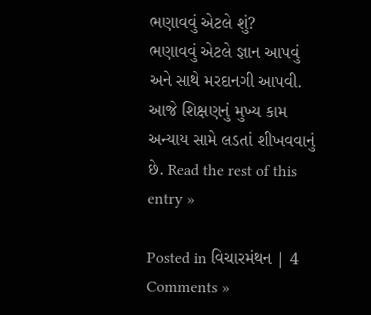ભણાવવું એટલે શું?
ભણાવવું એટલે જ્ઞાન આપવું
અને સાથે મરદાનગી આપવી.
આજે શિક્ષણનું મુખ્ય કામ
અન્યાય સામે લડતાં શીખવવાનું છે. Read the rest of this entry »

Posted in વિચારમંથન | 4 Comments »